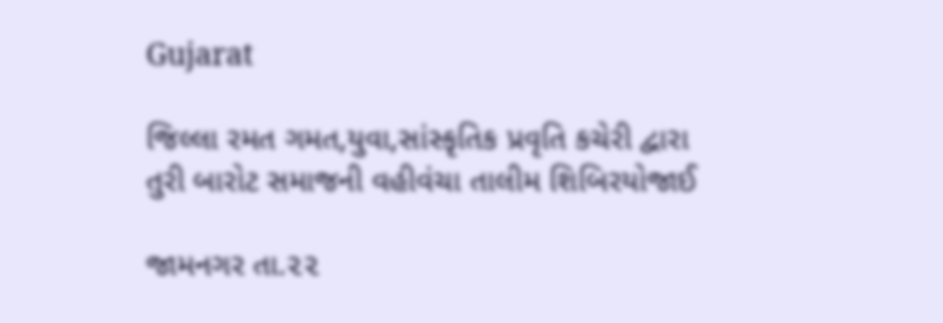Gujarat

જિલ્લા રમત ગમત,યુવા,સાંસ્કૃતિક પ્રવૃતિ કચેરી દ્વારા તુરી બારોટ સમાજની વહીવંચા તાલીમ શિબિરયોજાઈ

જામનગર તા.૨૨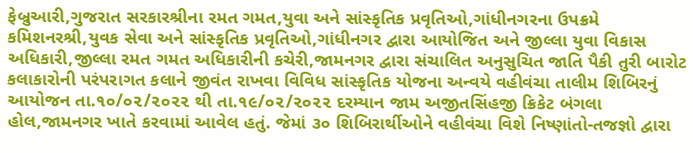ફેબ્રુઆરી,ગુજરાત સરકારશ્રીના રમત ગમત,યુવા અને સાંસ્કૃતિક પ્રવૃતિઓ,ગાંધીનગરના ઉપક્રમે કમિશનરશ્રી,યુવક સેવા અને સાંસ્કૃતિક પ્રવૃતિઓ,ગાંધીનગર દ્વારા આયોજિત અને જીલ્લા યુવા વિકાસ અધિકારી,જીલ્લા રમત ગમત અધિકારીની કચેરી,જામનગર દ્વારા સંચાલિત અનુસુચિત જાતિ પૈકી તુરી બારોટ કલાકારોની પરંપરાગત કલાને જીવંત રાખવા વિવિધ સાંસ્કૃતિક યોજના અન્વયે વહીવંચા તાલીમ શિબિરનું આયોજન તા.૧૦/૦૨/૨૦૨૨ થી તા.૧૯/૦૨/૨૦૨૨ દરમ્યાન જામ અજીતસિંહજી ક્રિકેટ બંગલા હોલ,જામનગર ખાતે કરવામાં આવેલ હતું. જેમાં ૩૦ શિબિરાર્થીઓને વહીવંચા વિશે નિષ્ણાંતો-તજજ્ઞો દ્વારા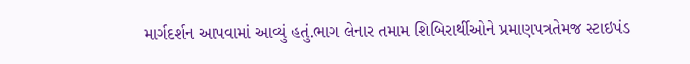માર્ગદર્શન આપવામાં આવ્યું હતું.ભાગ લેનાર તમામ શિબિરાર્થીઓને પ્રમાણપત્રતેમજ સ્ટાઇપંડ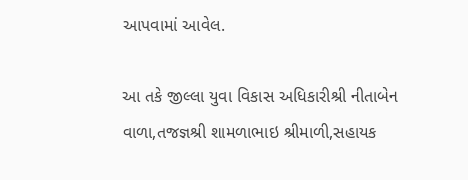આપવામાં આવેલ.

આ તકે જીલ્લા યુવા વિકાસ અધિકારીશ્રી નીતાબેન વાળા,તજજ્ઞશ્રી શામળાભાઇ શ્રીમાળી,સહાયક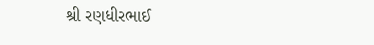શ્રી રણધીરભાઈ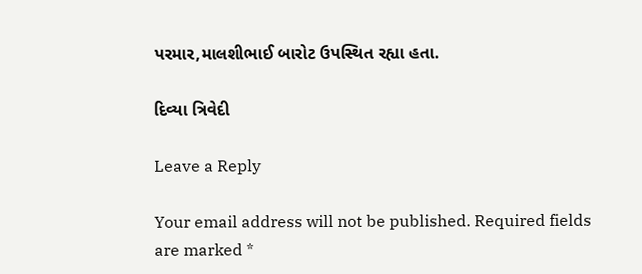પરમાર,માલશીભાઈ બારોટ ઉપસ્થિત રહ્યા હતા.

દિવ્યા ત્રિવેદી

Leave a Reply

Your email address will not be published. Required fields are marked *